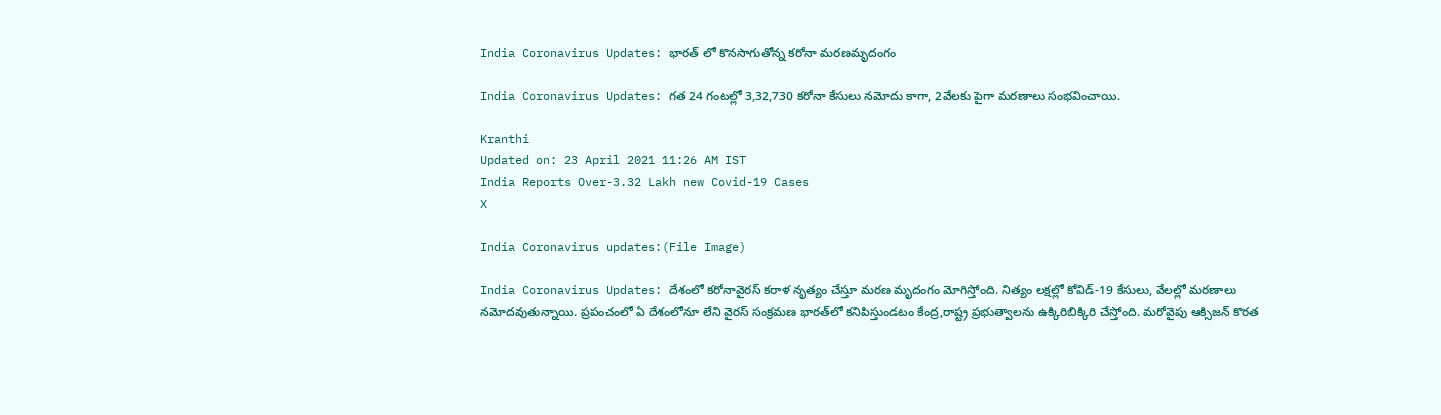India Coronavirus Updates: భారత్ లో కొనసాగుతోన్న కరోనా మరణమృదంగం

India Coronavirus Updates: గత 24 గంటల్లో 3,32,730 కరోనా కేసులు నమోదు కాగా, 2వేలకు పైగా మరణాలు సంభవించాయి.

Kranthi
Updated on: 23 April 2021 11:26 AM IST
India Reports Over-3.32 Lakh new Covid-19 Cases
X

India Coronavirus updates:(File Image)

India Coronavirus Updates: దేశంలో కరోనావైరస్ కరాళ నృత్యం చేస్తూ మరణ మృదంగం మోగిస్తోంది. నిత్యం లక్షల్లో కోవిడ్-19 కేసులు, వేలల్లో మరణాలు నమోదవుతున్నాయి. ప్రపంచంలో ఏ దేశంలోనూ లేని వైరస్ సంక్రమణ భారత్‌లో కనిపిస్తుండటం కేంద్ర,రాష్ట్ర ప్రభుత్వాలను ఉక్కిరిబిక్కిరి చేస్తోంది. మరోవైపు ఆక్సిజన్ కొరత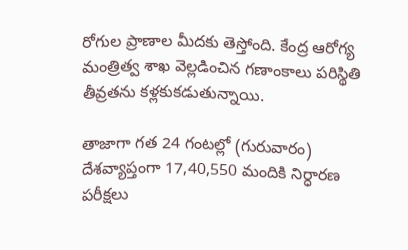రోగుల ప్రాణాల మీదకు తెస్తోంది. కేంద్ర ఆరోగ్య మంత్రిత్వ శాఖ వెల్లడించిన గణాంకాలు పరిస్థితి తీవ్రతను కళ్లకుకడుతున్నాయి.

తాజాగా గత 24 గంటల్లో (గురువారం) దేశవ్యాప్తంగా 17,40,550 మందికి నిర్ధారణ పరీక్షలు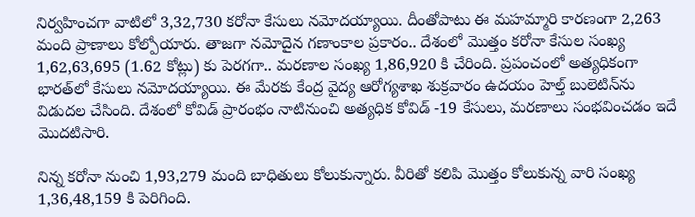నిర్వహించగా వాటిలో 3,32,730 కరోనా కేసులు నమోదయ్యాయి. దీంతోపాటు ఈ మహమ్మారి కారణంగా 2,263 మంది ప్రాణాలు కోల్పోయారు. తాజగా నమోదైన గణాంకాల ప్రకారం.. దేశంలో మొత్తం కరోనా కేసుల సంఖ్య 1,62,63,695 (1.62 కోట్లు) కు పెరగగా.. మరణాల సంఖ్య 1,86,920 కి చేరింది. ప్రపంచంలో అత్యధికంగా భారత్‌లో కేసులు నమోదయ్యాయి. ఈ మేరకు కేంద్ర వైద్య ఆరోగ్యశాఖ శుక్రవారం ఉదయం హెల్త్ బులెటిన్‌ను విడుదల చేసింది. దేశంలో కోవిడ్ ప్రారంభం నాటినుంచి అత్యధిక కోవిడ్ -19 కేసులు, మరణాలు సంభవించడం ఇదే మొదటిసారి.

నిన్న కరోనా నుంచి 1,93,279 మంది బాధితులు కోలుకున్నారు. వీరితో కలిపి మొత్తం కోలుకున్న వారి సంఖ్య 1,36,48,159 కి పెరిగింది.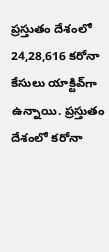ప్రస్తుతం దేశంలో 24,28,616 కరోనా కేసులు యాక్టివ్‌గా ఉన్నాయి. ప్రస్తుతం దేశంలో కరోనా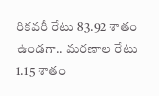రికవరీ రేటు 83.92 శాతం ఉండగా.. మరణాల రేటు 1.15 శాతం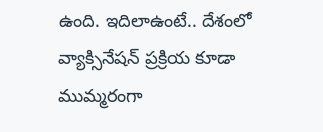ఉంది. ఇదిలాఉంటే.. దేశంలో వ్యాక్సినేషన్ ప్రక్రియ కూడా ముమ్మరంగా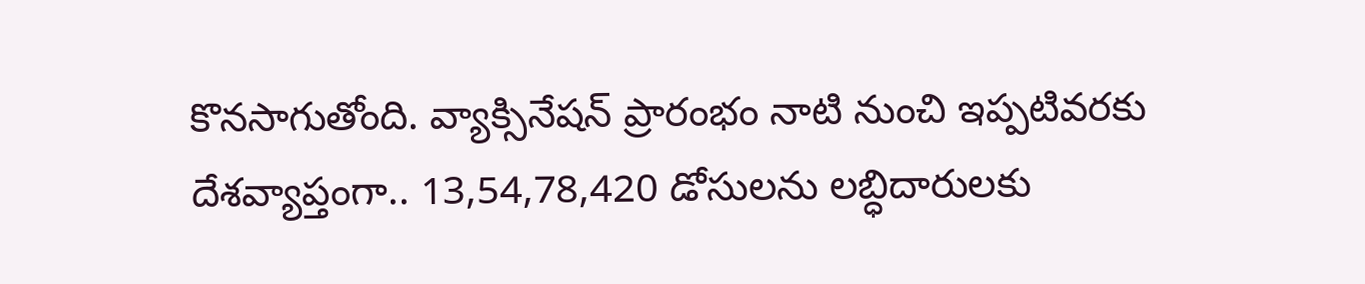కొనసాగుతోంది. వ్యాక్సినేషన్ ప్రారంభం నాటి నుంచి ఇప్పటివరకు దేశవ్యాప్తంగా.. 13,54,78,420 డోసులను లబ్ధిదారులకు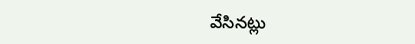వేసినట్లు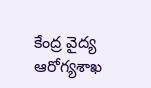కేంద్ర వైద్య ఆరోగ్యశాఖ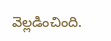వెల్లడించింది.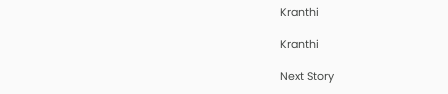Kranthi

Kranthi

Next Story